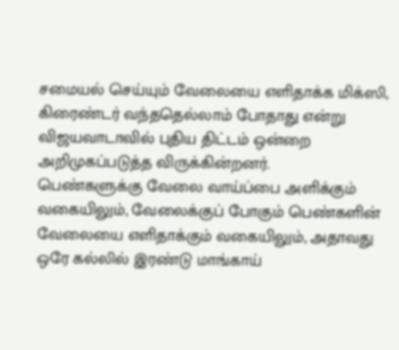சமையல் செய்யும் வேலையை எளிதாக்க மிக்ஸி, கிரைண்டர் வந்ததெல்லாம் போதாது என்று விஜயவாடாவில் புதிய திட்டம் ஒன்றை அறிமுகப்படுத்த விருக்கின்றனர்.
பெண்களுக்கு வேலை வாய்ப்பை அளிக்கும் வகையிலும், வேலைக்குப் போகும் பெண்களின் வேலையை எளிதாக்கும் வகையிலும், அதாவது ஒரே கல்லில் இரண்டு மாங்காய்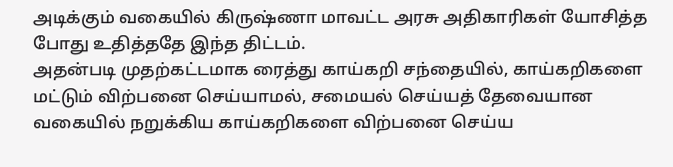அடிக்கும் வகையில் கிருஷ்ணா மாவட்ட அரசு அதிகாரிகள் யோசித்த போது உதித்ததே இந்த திட்டம்.
அதன்படி முதற்கட்டமாக ரைத்து காய்கறி சந்தையில், காய்கறிகளை மட்டும் விற்பனை செய்யாமல், சமையல் செய்யத் தேவையான வகையில் நறுக்கிய காய்கறிகளை விற்பனை செய்ய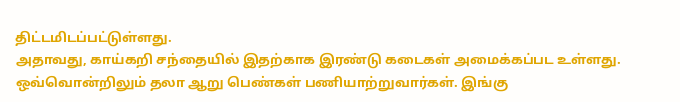திட்டமிடப்பட்டுள்ளது.
அதாவது, காய்கறி சந்தையில் இதற்காக இரண்டு கடைகள் அமைக்கப்பட உள்ளது. ஒவ்வொன்றிலும் தலா ஆறு பெண்கள் பணியாற்றுவார்கள். இங்கு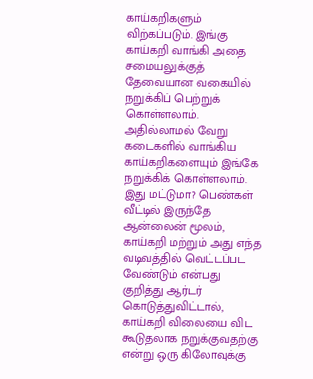காய்கறிகளும் விற்கப்படும். இங்கு காய்கறி வாங்கி அதை சமையலுக்குத் தேவையான வகையில் நறுக்கிப் பெற்றுக் கொள்ளலாம். அதில்லாமல் வேறு கடைகளில் வாங்கிய காய்கறிகளையும் இங்கே நறுக்கிக் கொள்ளலாம்.
இது மட்டுமா? பெண்கள் வீட்டில் இருந்தே ஆன்லைன் மூலம், காய்கறி மற்றும் அது எந்த வடிவத்தில் வெட்டப்பட வேண்டும் என்பது குறித்து ஆர்டர் கொடுத்துவிட்டால், காய்கறி விலையை விட கூடுதலாக நறுக்குவதற்கு என்று ஒரு கிலோவுக்கு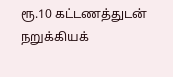ரூ.10 கட்டணத்துடன் நறுக்கியக்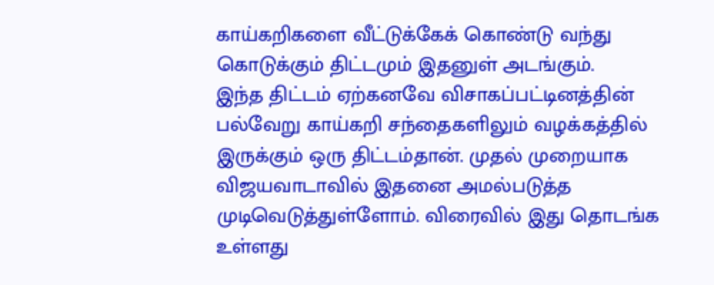காய்கறிகளை வீட்டுக்கேக் கொண்டு வந்து கொடுக்கும் திட்டமும் இதனுள் அடங்கும்.
இந்த திட்டம் ஏற்கனவே விசாகப்பட்டினத்தின் பல்வேறு காய்கறி சந்தைகளிலும் வழக்கத்தில் இருக்கும் ஒரு திட்டம்தான். முதல் முறையாக விஜயவாடாவில் இதனை அமல்படுத்த முடிவெடுத்துள்ளோம். விரைவில் இது தொடங்க உள்ளது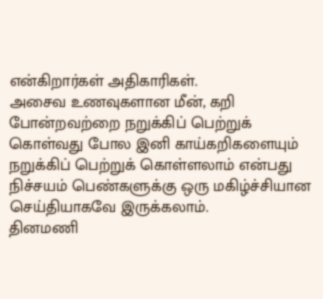என்கிறார்கள் அதிகாரிகள்.
அசைவ உணவுகளான மீன், கறி போன்றவற்றை நறுக்கிப் பெற்றுக் கொள்வது போல இனி காய்கறிகளையும் நறுக்கிப் பெற்றுக் கொள்ளலாம் என்பது நிச்சயம் பெண்களுக்கு ஒரு மகிழ்ச்சியான செய்தியாகவே இருக்கலாம்.
தினமணி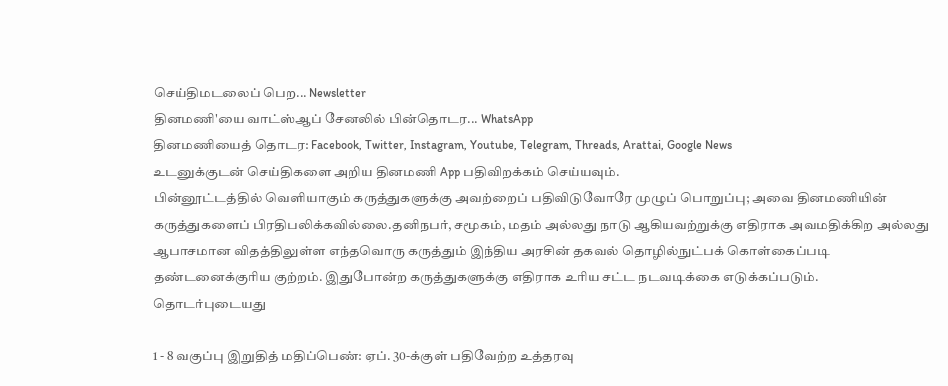செய்திமடலைப் பெற... Newsletter
தினமணி'யை வாட்ஸ்ஆப் சேனலில் பின்தொடர... WhatsApp
தினமணியைத் தொடர: Facebook, Twitter, Instagram, Youtube, Telegram, Threads, Arattai, Google News
உடனுக்குடன் செய்திகளை அறிய தினமணி App பதிவிறக்கம் செய்யவும்.
பின்னூட்டத்தில் வெளியாகும் கருத்துகளுக்கு அவற்றைப் பதிவிடுவோரே முழுப் பொறுப்பு; அவை தினமணியின் கருத்துகளைப் பிரதிபலிக்கவில்லை.தனிநபர், சமூகம், மதம் அல்லது நாடு ஆகியவற்றுக்கு எதிராக அவமதிக்கிற அல்லது ஆபாசமான விதத்திலுள்ள எந்தவொரு கருத்தும் இந்திய அரசின் தகவல் தொழில்நுட்பக் கொள்கைப்படி தண்டனைக்குரிய குற்றம். இதுபோன்ற கருத்துகளுக்கு எதிராக உரிய சட்ட நடவடிக்கை எடுக்கப்படும்.
தொடர்புடையது

1 - 8 வகுப்பு இறுதித் மதிப்பெண்: ஏப். 30-க்குள் பதிவேற்ற உத்தரவு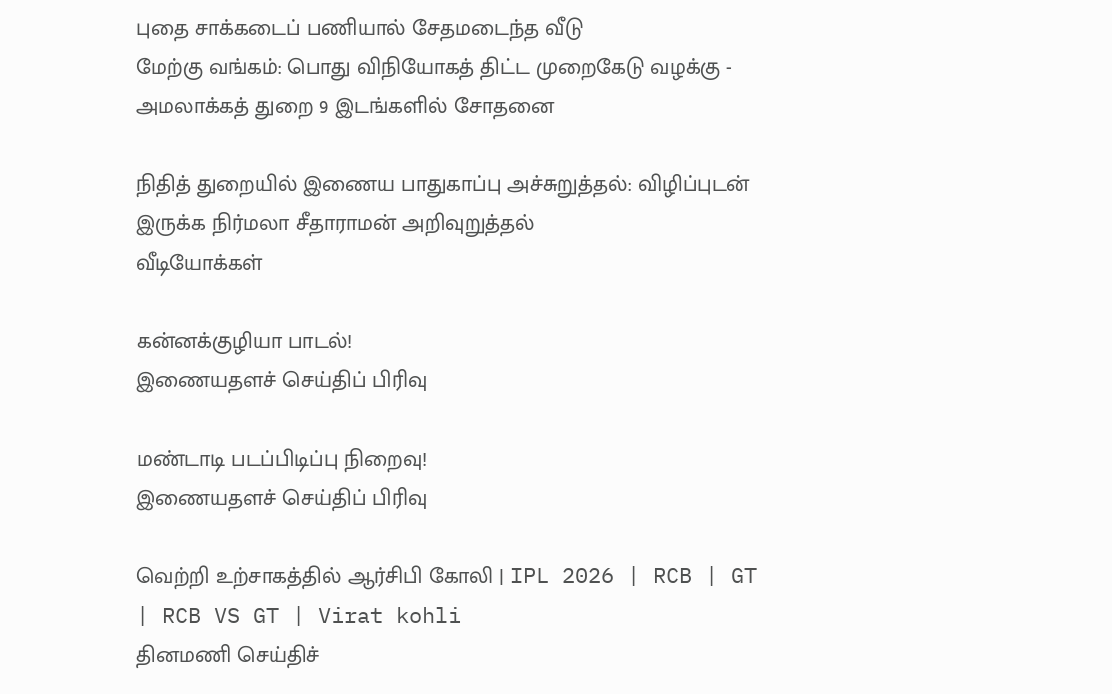புதை சாக்கடைப் பணியால் சேதமடைந்த வீடு
மேற்கு வங்கம்: பொது விநியோகத் திட்ட முறைகேடு வழக்கு - அமலாக்கத் துறை 9 இடங்களில் சோதனை

நிதித் துறையில் இணைய பாதுகாப்பு அச்சுறுத்தல்: விழிப்புடன் இருக்க நிர்மலா சீதாராமன் அறிவுறுத்தல்
வீடியோக்கள்

கன்னக்குழியா பாடல்!
இணையதளச் செய்திப் பிரிவு

மண்டாடி படப்பிடிப்பு நிறைவு!
இணையதளச் செய்திப் பிரிவு

வெற்றி உற்சாகத்தில் ஆர்சிபி கோலி | IPL 2026 | RCB | GT | RCB VS GT | Virat kohli
தினமணி செய்திச்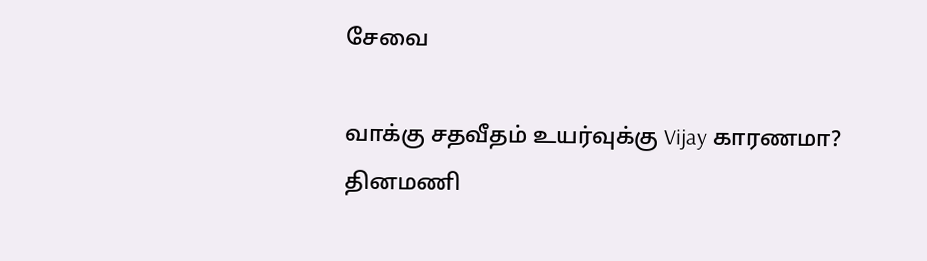சேவை

வாக்கு சதவீதம் உயர்வுக்கு Vijay காரணமா?
தினமணி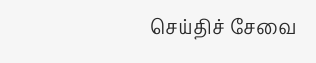செய்திச் சேவை